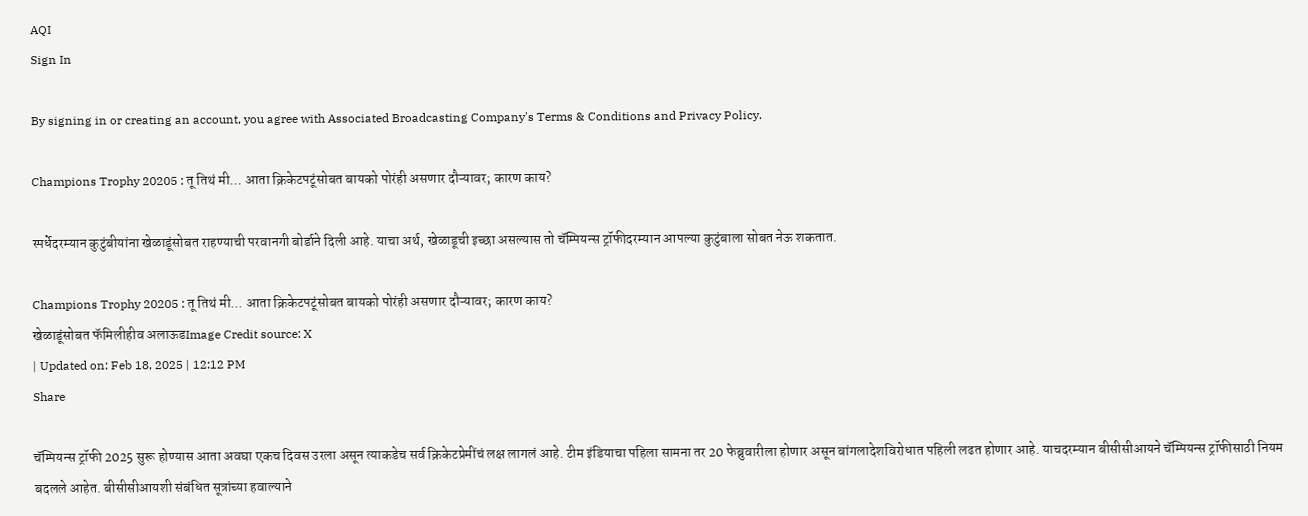AQI
Sign In

By signing in or creating an account, you agree with Associated Broadcasting Company's Terms & Conditions and Privacy Policy.

Champions Trophy 20205 : तू तिथं मी… आता क्रिकेटपटूंसोबत बायको पोरंही असणार दौऱ्यावर; कारण काय?

स्पर्धेदरम्यान कुटुंबीयांना खेळाडूंसोबत राहण्याची परवानगी बोर्डाने दिली आहे. याचा अर्थ, खेळाडूची इच्छा असल्यास तो चॅम्पियन्स ट्रॉफीदरम्यान आपल्या कुटुंबाला सोबत नेऊ शकतात.

Champions Trophy 20205 : तू तिथं मी... आता क्रिकेटपटूंसोबत बायको पोरंही असणार दौऱ्यावर; कारण काय?
खेळाडूंसोबत फॅमिलीहीव अलाऊडImage Credit source: X
| Updated on: Feb 18, 2025 | 12:12 PM
Share

चॅम्पियन्स ट्रॉफी 2025 सुरू होण्यास आता अवघा एकच दिवस उरला असून त्याकडेच सर्व क्रिकेटप्रेमींचं लक्ष लागलं आहे. टीम इंडियाचा पहिला सामना तर 20 फेब्रुवारीला होणार असून बांगलादेशविरोधात पहिली लढत होणार आहे. याचदरम्यान बीसीसीआयने चॅम्पियन्स ट्रॉफीसाठी नियम बदलले आहेत. बीसीसीआयशी संबंधित सूत्रांच्या हवाल्याने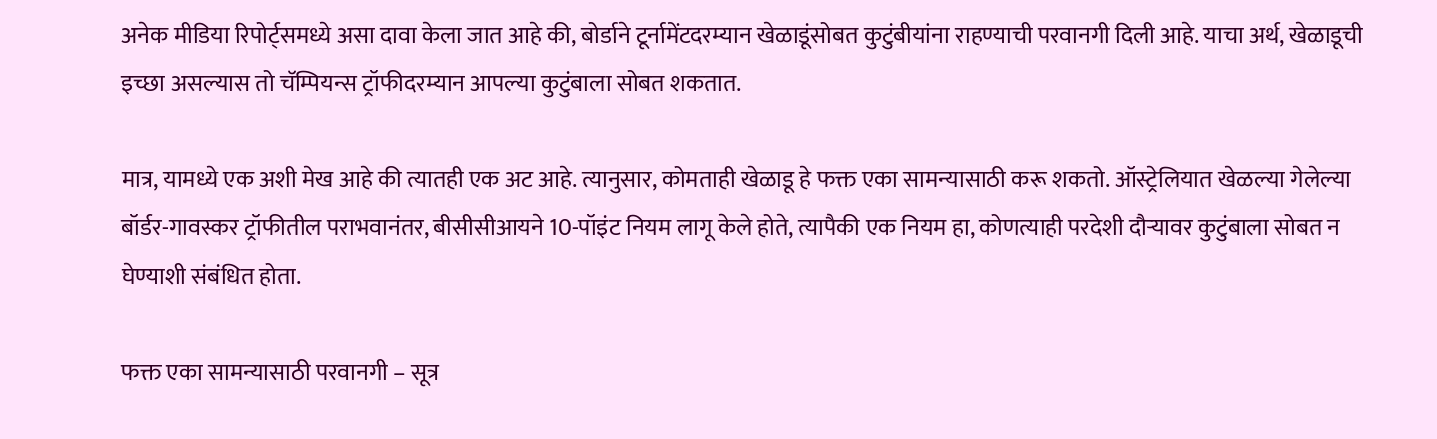अनेक मीडिया रिपोर्ट्समध्ये असा दावा केला जात आहे की, बोर्डाने टूर्नामेंटदरम्यान खेळाडूंसोबत कुटुंबीयांना राहण्याची परवानगी दिली आहे. याचा अर्थ, खेळाडूची इच्छा असल्यास तो चॅम्पियन्स ट्रॉफीदरम्यान आपल्या कुटुंबाला सोबत शकतात.

मात्र, यामध्ये एक अशी मेख आहे की त्यातही एक अट आहे. त्यानुसार, कोमताही खेळाडू हे फक्त एका सामन्यासाठी करू शकतो. ऑस्ट्रेलियात खेळल्या गेलेल्या बॉर्डर-गावस्कर ट्रॉफीतील पराभवानंतर, बीसीसीआयने 10-पॉइंट नियम लागू केले होते, त्यापैकी एक नियम हा, कोणत्याही परदेशी दौऱ्यावर कुटुंबाला सोबत न घेण्याशी संबंधित होता.

फक्त एका सामन्यासाठी परवानगी – सूत्र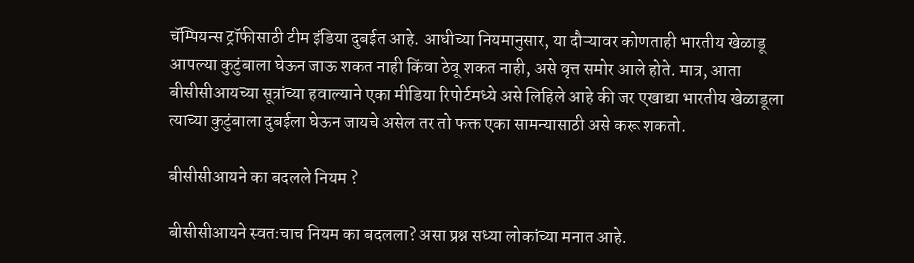चॅम्पियन्स ट्रॉफीसाठी टीम इंडिया दुबईत आहे. आधीच्या नियमानुसार, या दौऱ्यावर कोणताही भारतीय खेळाडू आपल्या कुटुंबाला घेऊन जाऊ शकत नाही किंवा ठेवू शकत नाही, असे वृत्त समोर आले होते. मात्र, आता बीसीसीआयच्या सूत्रांच्या हवाल्याने एका मीडिया रिपोर्टमध्ये असे लिहिले आहे की जर एखाद्या भारतीय खेळाडूला त्याच्या कुटुंबाला दुबईला घेऊन जायचे असेल तर तो फक्त एका सामन्यासाठी असे करू शकतो.

बीसीसीआयने का बदलले नियम ?

बीसीसीआयने स्वतःचाच नियम का बदलला? असा प्रश्न सध्या लोकांच्या मनात आहे.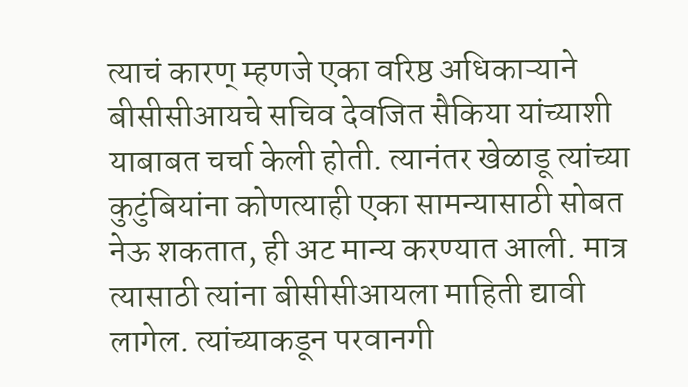त्याचं कारण् म्हणजे एका वरिष्ठ अधिकाऱ्याने बीसीसीआयचे सचिव देवजित सैकिया यांच्याशी याबाबत चर्चा केली होती. त्यानंतर खेळाडू त्यांच्या कुटुंबियांना कोणत्याही एका सामन्यासाठी सोबत नेऊ शकतात, ही अट मान्य करण्यात आली. मात्र त्यासाठी त्यांना बीसीसीआयला माहिती द्यावी लागेल. त्यांच्याकडून परवानगी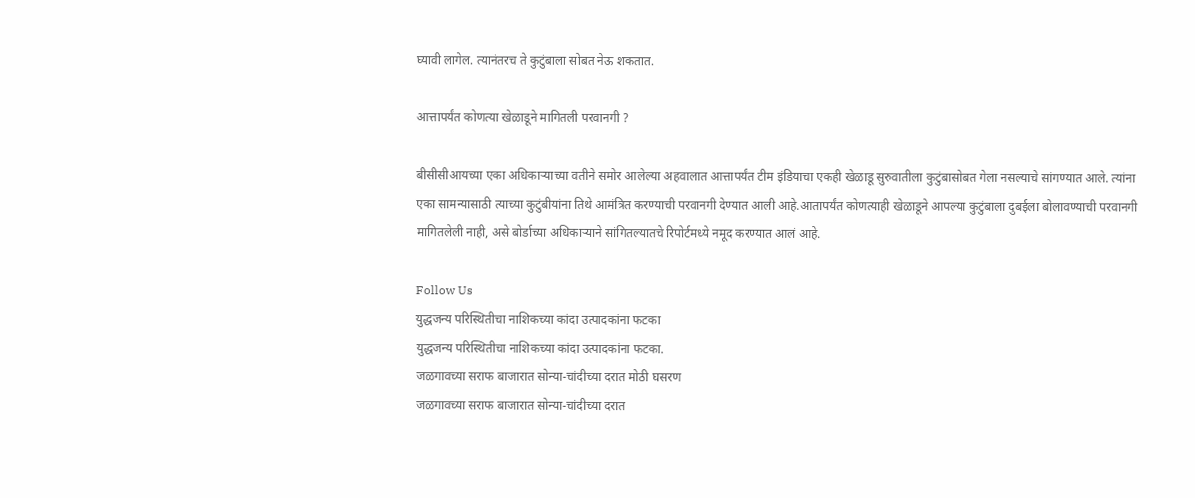घ्यावी लागेल. त्यानंतरच ते कुटुंबाला सोबत नेऊ शकतात.

आत्तापर्यंत कोणत्या खेळाडूने मागितली परवानगी ?

बीसीसीआयच्या एका अधिकाऱ्याच्या वतीने समोर आलेल्या अहवालात आत्तापर्यंत टीम इंडियाचा एकही खेळाडू सुरुवातीला कुटुंबासोबत गेला नसल्याचे सांगण्यात आले. त्यांना एका सामन्यासाठी त्याच्या कुटुंबीयांना तिथे आमंत्रित करण्याची परवानगी देण्यात आली आहे.आतापर्यंत कोणत्याही खेळाडूने आपल्या कुटुंबाला दुबईला बोलावण्याची परवानगी मागितलेली नाही, असे बोर्डाच्या अधिकाऱ्याने सांगितल्यातचे रिपोर्टमध्ये नमूद करण्यात आलं आहे.

Follow Us
युद्धजन्य परिस्थितीचा नाशिकच्या कांदा उत्पादकांना फटका
युद्धजन्य परिस्थितीचा नाशिकच्या कांदा उत्पादकांना फटका.
जळगावच्या सराफ बाजारात सोन्या-चांदीच्या दरात मोठी घसरण
जळगावच्या सराफ बाजारात सोन्या-चांदीच्या दरात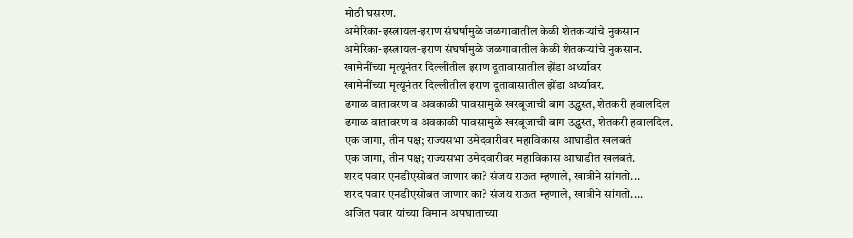मोठी घसरण.
अमेरिका-इस्त्रायल-इराण संघर्षामुळे जळगावातील केळी शेतकऱ्यांचे नुकसान
अमेरिका-इस्त्रायल-इराण संघर्षामुळे जळगावातील केळी शेतकऱ्यांचे नुकसान.
खामेनींच्या मृत्यूनंतर दिल्लीतील इराण दूतावासातील झेंडा अर्ध्यावर
खामेनींच्या मृत्यूनंतर दिल्लीतील इराण दूतावासातील झेंडा अर्ध्यावर.
ढगाळ वातावरण व अवकाळी पावसामुळे खरबूजाची बाग उद्ध्वस्त, शेतकरी हवालदिल
ढगाळ वातावरण व अवकाळी पावसामुळे खरबूजाची बाग उद्ध्वस्त, शेतकरी हवालदिल.
एक जागा, तीन पक्ष; राज्यसभा उमेदवारीवर महाविकास आघाडीत खलबतं
एक जागा, तीन पक्ष; राज्यसभा उमेदवारीवर महाविकास आघाडीत खलबतं.
शरद पवार एनडीएसोबत जाणार का? संजय राऊत म्हणाले, खात्रीने सांगतो...
शरद पवार एनडीएसोबत जाणार का? संजय राऊत म्हणाले, खात्रीने सांगतो....
अजित पवार यांच्या विमान अपघाताच्या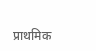प्राथमिक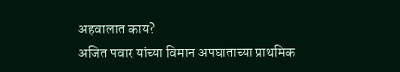अहवालात काय?
अजित पवार यांच्या विमान अपघाताच्या प्राथमिक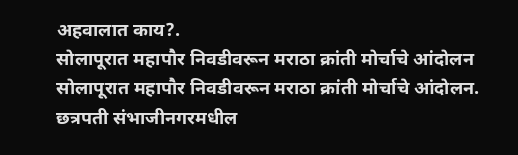अहवालात काय?.
सोलापूरात महापौर निवडीवरून मराठा क्रांती मोर्चाचे आंदोलन
सोलापूरात महापौर निवडीवरून मराठा क्रांती मोर्चाचे आंदोलन.
छत्रपती संभाजीनगरमधील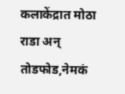कलाकेंद्रात मोठा राडा अन् तोडफोड,नेमकं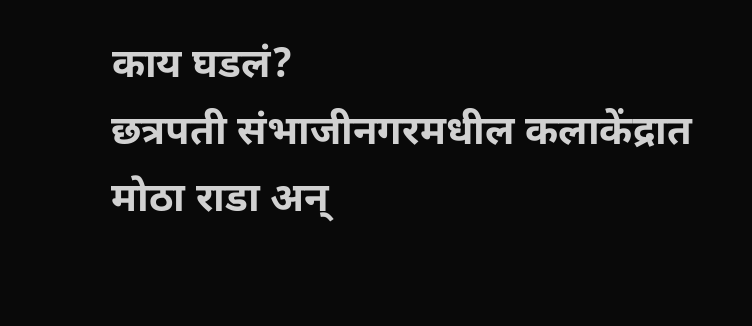काय घडलं?
छत्रपती संभाजीनगरमधील कलाकेंद्रात मोठा राडा अन्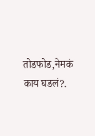तोडफोड,नेमकं काय घडलं?.